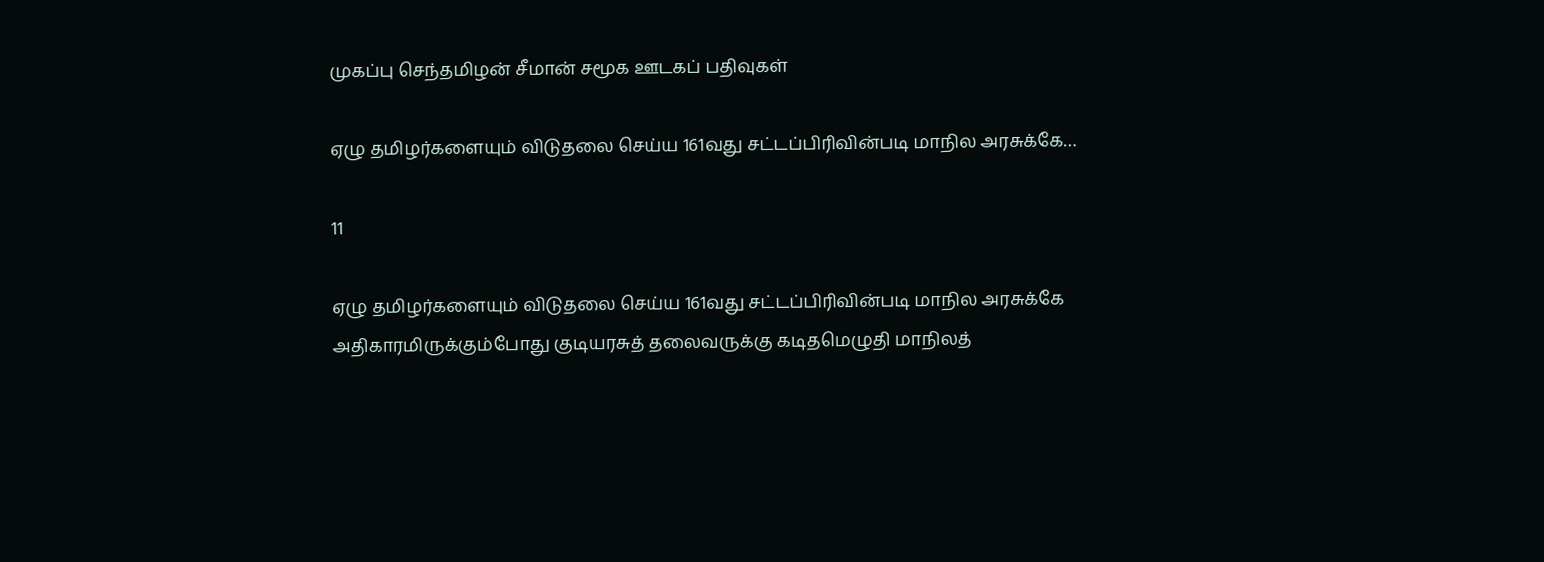முகப்பு செந்தமிழன் சீமான் சமூக ஊடகப் பதிவுகள்

ஏழு தமிழர்களையும் விடுதலை செய்ய 161வது சட்டப்பிரிவின்படி மாநில அரசுக்கே…

11

ஏழு தமிழர்களையும் விடுதலை செய்ய 161வது சட்டப்பிரிவின்படி மாநில அரசுக்கே அதிகாரமிருக்கும்போது குடியரசுத் தலைவருக்கு கடிதமெழுதி மாநிலத்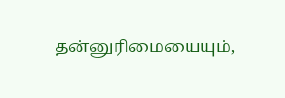தன்னுரிமையையும்,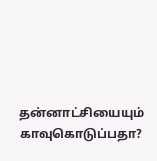தன்னாட்சியையும் காவுகொடுப்பதா?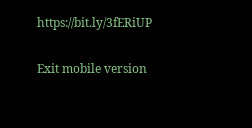https://bit.ly/3fERiUP

Exit mobile version